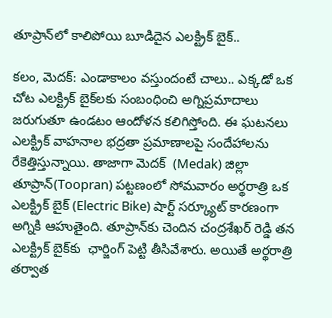తూప్రాన్‌లో కాలిపోయి బూడిదైన‌ ఎలక్ట్రిక్ బైక్..

కలం, మెదక్: ఎండాకాలం వస్తుందంటే చాలు.. ఎక్కడో ఒక చోట ఎలక్ట్రిక్ బైక్‌లకు సంబంధించి అగ్నిప్రమాదాలు జరుగుతూ ఉండటం ఆందోళన కలిగిస్తోంది. ఈ ఘటనలు ఎలక్ట్రిక్ వాహనాల భద్రతా ప్రమాణాలపై సందేహాలను రేకెత్తిస్తున్నాయి. తాజాగా మెదక్  (Medak) జిల్లా తూప్రాన్(Toopran) పట్టణంలో సోమవారం అర్థరాత్రి ఒక ఎలక్ట్రిక్ బైక్ (Electric Bike) షార్ట్ సర్క్యూట్ కారణంగా అగ్నికి ఆహుతైంది. తూప్రాన్‌కు చెందిన చంద్రశేఖర్ రెడ్డి తన ఎలక్ట్రిక్ బైక్‌కు  ఛార్జింగ్ పెట్టి తీసివేశారు. అయితే అర్థరాత్రి తర్వాత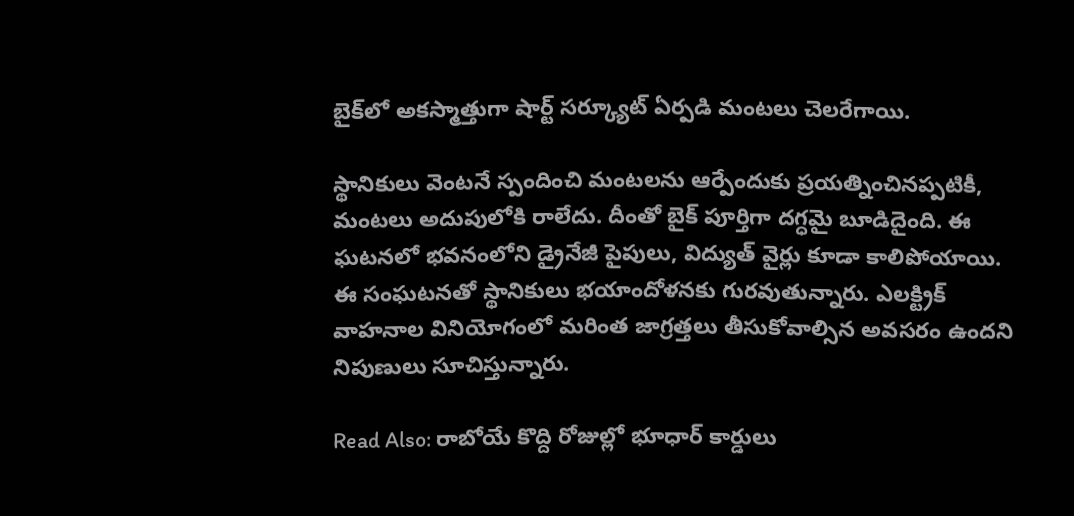బైక్‌లో అకస్మాత్తుగా షార్ట్ సర్క్యూట్ ఏర్పడి మంటలు చెలరేగాయి.

స్థానికులు వెంటనే స్పందించి మంటలను ఆర్పేందుకు ప్రయత్నించినప్పటికీ, మంటలు అదుపులోకి రాలేదు. దీంతో బైక్ పూర్తిగా దగ్ధమై బూడిదైంది. ఈ ఘటనలో భవనంలోని డ్రైనేజీ పైపులు, విద్యుత్ వైర్లు కూడా కాలిపోయాయి. ఈ సంఘటనతో స్థానికులు భయాందోళనకు గురవుతున్నారు. ఎలక్ట్రిక్ వాహనాల వినియోగంలో మరింత జాగ్రత్తలు తీసుకోవాల్సిన అవసరం ఉందని నిపుణులు సూచిస్తున్నారు.

Read Also: రాబోయే కొద్ది రోజుల్లో భూధార్ కార్డులు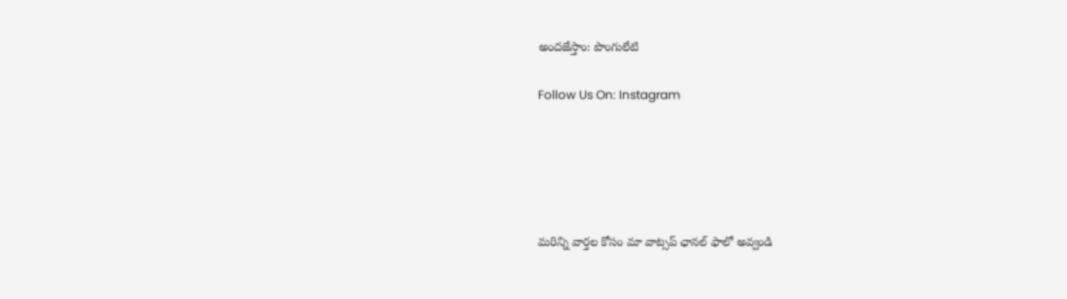అందజేస్తాం: పొంగులేటి

Follow Us On: Instagram





మ‌రిన్ని వార్త‌ల కోసం మా వాట్స‌ప్ ఛాన‌ల్ ఫాలో అవ్వండి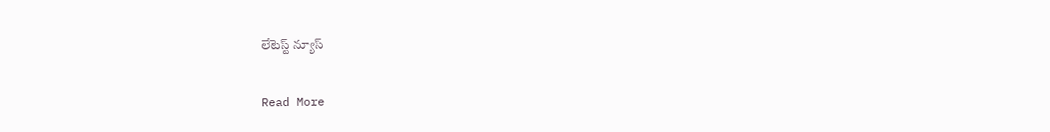లేటెస్ట్ న్యూస్‌

Read More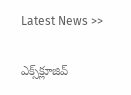Latest News >>

ఎక్స్‌క్లూజివ్‌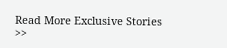Read More Exclusive Stories >>